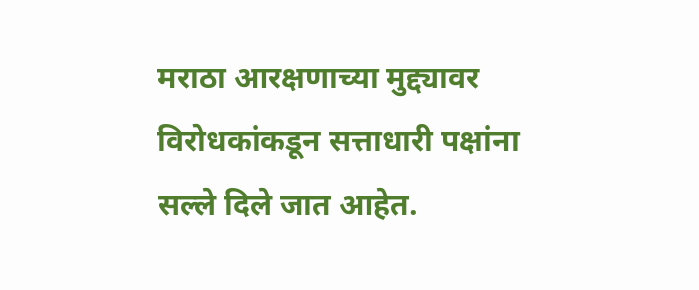मराठा आरक्षणाच्या मुद्द्यावर विरोधकांकडून सत्ताधारी पक्षांना सल्ले दिले जात आहेत.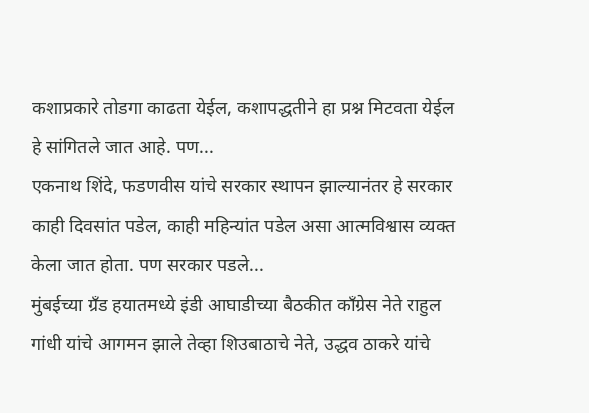कशाप्रकारे तोडगा काढता येईल, कशापद्धतीने हा प्रश्न मिटवता येईल हे सांगितले जात आहे. पण...
एकनाथ शिंदे, फडणवीस यांचे सरकार स्थापन झाल्यानंतर हे सरकार काही दिवसांत पडेल, काही महिन्यांत पडेल असा आत्मविश्वास व्यक्त केला जात होता. पण सरकार पडले...
मुंबईच्या ग्रँड हयातमध्ये इंडी आघाडीच्या बैठकीत काँग्रेस नेते राहुल गांधी यांचे आगमन झाले तेव्हा शिउबाठाचे नेते, उद्धव ठाकरे यांचे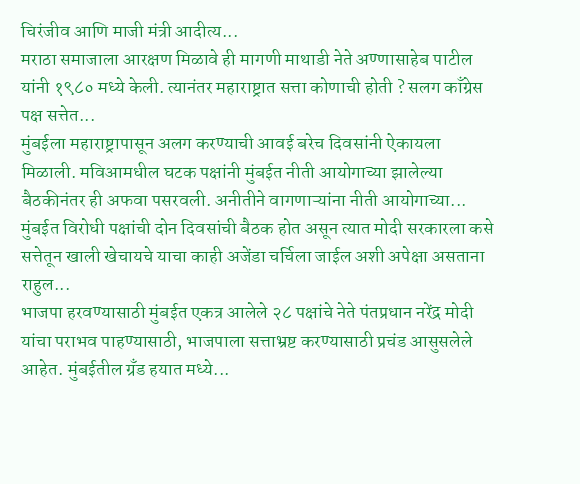चिरंजीव आणि माजी मंत्री आदीत्य...
मराठा समाजाला आरक्षण मिळावे ही मागणी माथाडी नेते अण्णासाहेब पाटील यांनी १९८० मध्ये केली. त्यानंतर महाराष्ट्रात सत्ता कोणाची होती ? सलग काँग्रेस पक्ष सत्तेत...
मुंबईला महाराष्ट्रापासून अलग करण्याची आवई बरेच दिवसांनी ऐकायला मिळाली. मविआमधील घटक पक्षांनी मुंबईत नीती आयोगाच्या झालेल्या बैठकीनंतर ही अफवा पसरवली. अनीतीने वागणाऱ्यांना नीती आयोगाच्या...
मुंबईत विरोधी पक्षांची दोन दिवसांची बैठक होत असून त्यात मोदी सरकारला कसे सत्तेतून खाली खेचायचे याचा काही अजेंडा चर्चिला जाईल अशी अपेक्षा असताना राहुल...
भाजपा हरवण्यासाठी मुंबईत एकत्र आलेले २८ पक्षांचे नेते पंतप्रधान नरेंद्र मोदी यांचा पराभव पाहण्यासाठी, भाजपाला सत्ताभ्रष्ट करण्यासाठी प्रचंड आसुसलेले आहेत. मुंबईतील ग्रँड हयात मध्ये...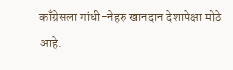काँग्रेसला गांधी-नेहरु खानदान देशापेक्षा मोठे आहे.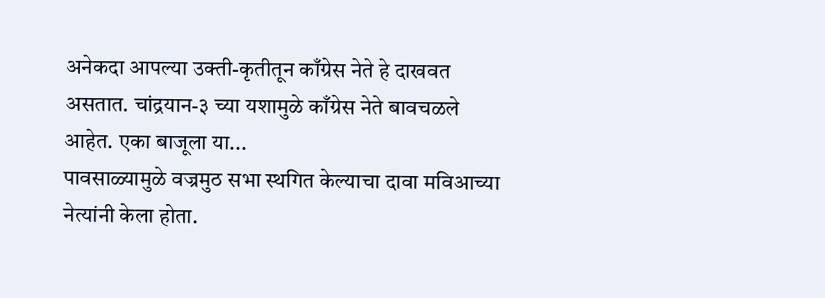अनेकदा आपल्या उक्ती-कृतीतून काँग्रेस नेते हे दाखवत असतात. चांद्रयान-३ च्या यशामुळे काँग्रेस नेते बावचळले आहेत. एका बाजूला या...
पावसाळ्यामुळे वज्रमुठ सभा स्थगित केल्याचा दावा मविआच्या नेत्यांनी केला होता.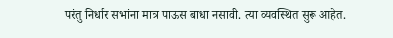परंतु निर्धार सभांना मात्र पाऊस बाधा नसावी. त्या व्यवस्थित सुरू आहेत.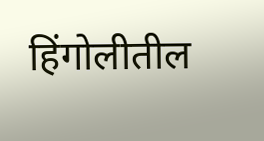हिंगोलीतील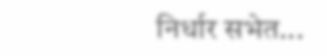निर्धार सभेत...